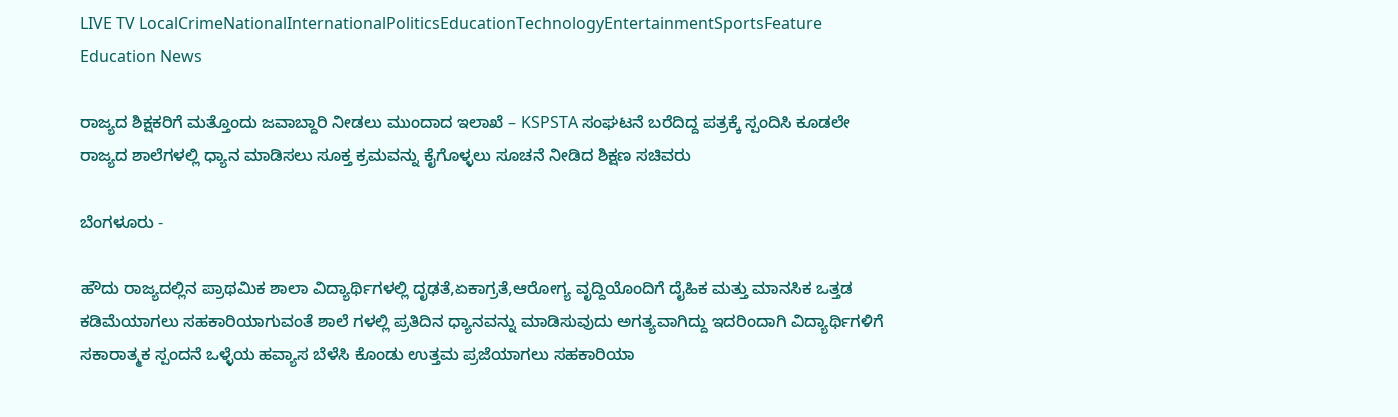LIVE TV LocalCrimeNationalInternationalPoliticsEducationTechnologyEntertainmentSportsFeature
Education News

ರಾಜ್ಯದ ಶಿಕ್ಷಕರಿಗೆ ಮತ್ತೊಂದು ಜವಾಬ್ದಾರಿ ನೀಡಲು ಮುಂದಾದ ಇಲಾಖೆ – KSPSTA ಸಂಘಟನೆ ಬರೆದಿದ್ದ ಪತ್ರಕ್ಕೆ ಸ್ಪಂದಿಸಿ ಕೂಡಲೇ ರಾಜ್ಯದ ಶಾಲೆಗಳಲ್ಲಿ ಧ್ಯಾನ ಮಾಡಿಸಲು ಸೂಕ್ತ ಕ್ರಮವನ್ನು ಕೈಗೊಳ್ಳಲು ಸೂಚನೆ ನೀಡಿದ ಶಿಕ್ಷಣ ಸಚಿವರು

ಬೆಂಗಳೂರು -

ಹೌದು ರಾಜ್ಯದಲ್ಲಿನ ಪ್ರಾಥಮಿಕ ಶಾಲಾ ವಿದ್ಯಾರ್ಥಿಗಳಲ್ಲಿ ದೃಢತೆ,ಏಕಾಗ್ರತೆ,ಆರೋಗ್ಯ ವೃದ್ದಿಯೊಂದಿಗೆ ದೈಹಿಕ ಮತ್ತು ಮಾನಸಿಕ ಒತ್ತಡ ಕಡಿಮೆಯಾಗಲು ಸಹಕಾರಿಯಾಗುವಂತೆ ಶಾಲೆ ಗಳಲ್ಲಿ ಪ್ರತಿದಿನ ಧ್ಯಾನವನ್ನು ಮಾಡಿಸುವುದು ಅಗತ್ಯವಾಗಿದ್ದು ಇದರಿಂದಾಗಿ ವಿದ್ಯಾರ್ಥಿಗಳಿಗೆ ಸಕಾರಾತ್ಮಕ ಸ್ಪಂದನೆ ಒಳ್ಳೆಯ ಹವ್ಯಾಸ ಬೆಳೆಸಿ ಕೊಂಡು ಉತ್ತಮ ಪ್ರಜೆಯಾಗಲು ಸಹಕಾರಿಯಾ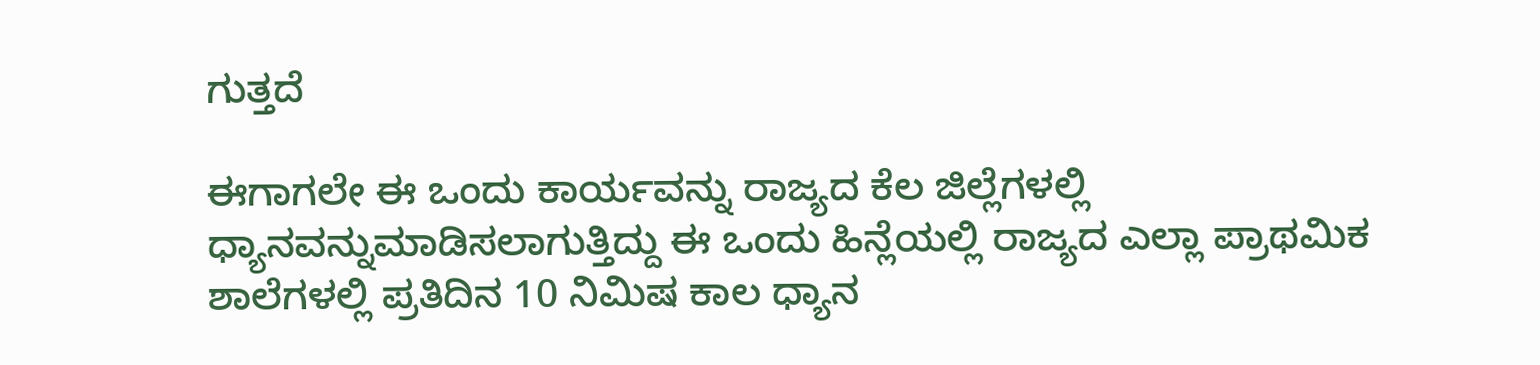ಗುತ್ತದೆ

ಈಗಾಗಲೇ ಈ ಒಂದು ಕಾರ್ಯವನ್ನು ರಾಜ್ಯದ ಕೆಲ ಜಿಲ್ಲೆಗಳಲ್ಲಿ ಧ್ಯಾನವನ್ನುಮಾಡಿಸಲಾಗುತ್ತಿದ್ದು ಈ ಒಂದು ಹಿನ್ಲೆಯಲ್ಲಿ ರಾಜ್ಯದ ಎಲ್ಲಾ ಪ್ರಾಥಮಿಕ ಶಾಲೆಗಳಲ್ಲಿ ಪ್ರತಿದಿನ 10 ನಿಮಿಷ ಕಾಲ ಧ್ಯಾನ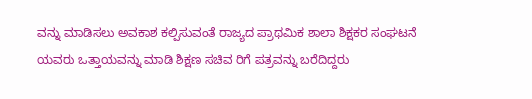ವನ್ನು ಮಾಡಿಸಲು ಅವಕಾಶ ಕಲ್ಪಿಸುವಂತೆ ರಾಜ್ಯದ ಪ್ರಾಥಮಿಕ ಶಾಲಾ ಶಿಕ್ಷಕರ ಸಂಘಟನೆ ಯವರು ಒತ್ತಾಯವನ್ನು ಮಾಡಿ ಶಿಕ್ಷಣ ಸಚಿವ ರಿಗೆ ಪತ್ರವನ್ನು ಬರೆದಿದ್ದರು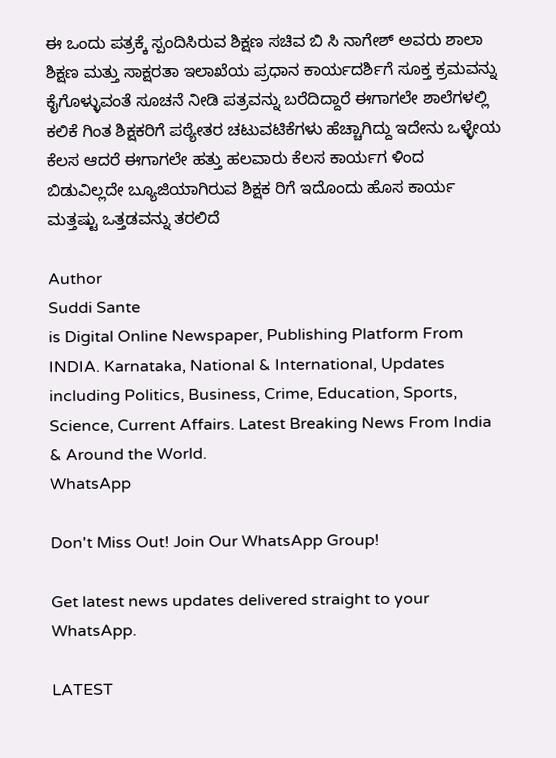ಈ ಒಂದು ಪತ್ರಕ್ಕೆ ಸ್ಪಂದಿಸಿರುವ ಶಿಕ್ಷಣ ಸಚಿವ ಬಿ ಸಿ ನಾಗೇಶ್ ಅವರು ಶಾಲಾ ಶಿಕ್ಷಣ ಮತ್ತು ಸಾಕ್ಷರತಾ ಇಲಾಖೆಯ ಪ್ರಧಾನ ಕಾರ್ಯದರ್ಶಿಗೆ ಸೂಕ್ತ ಕ್ರಮವನ್ನು ಕೈಗೊಳ್ಳುವಂತೆ ಸೂಚನೆ ನೀಡಿ ಪತ್ರವನ್ನು ಬರೆದಿದ್ದಾರೆ ಈಗಾಗಲೇ ಶಾಲೆಗಳಲ್ಲಿ ಕಲಿಕೆ ಗಿಂತ ಶಿಕ್ಷಕರಿಗೆ ಪಠ್ಯೇತರ ಚಟುವಟಿಕೆಗಳು ಹೆಚ್ಚಾಗಿದ್ದು ಇದೇನು ಒಳ್ಳೇಯ ಕೆಲಸ ಆದರೆ ಈಗಾಗಲೇ ಹತ್ತು ಹಲವಾರು ಕೆಲಸ ಕಾರ್ಯಗ ಳಿಂದ ಬಿಡುವಿಲ್ಲದೇ ಬ್ಯೂಜಿಯಾಗಿರುವ ಶಿಕ್ಷಕ ರಿಗೆ ಇದೊಂದು ಹೊಸ ಕಾರ್ಯ ಮತ್ತಷ್ಟು ಒತ್ತಡವನ್ನು ತರಲಿದೆ

Author
Suddi Sante
is Digital Online Newspaper, Publishing Platform From INDIA. Karnataka, National & International, Updates including Politics, Business, Crime, Education, Sports, Science, Current Affairs. Latest Breaking News From India & Around the World.
WhatsApp

Don't Miss Out! Join Our WhatsApp Group!

Get latest news updates delivered straight to your WhatsApp.

LATEST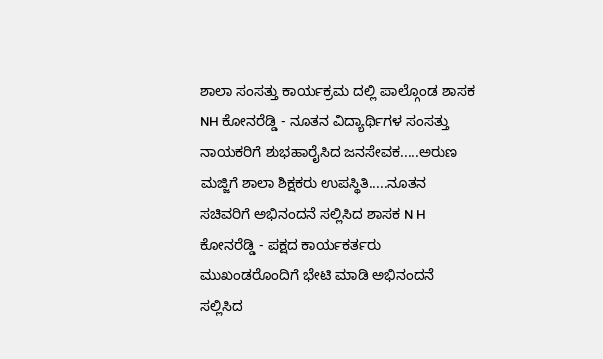ಶಾಲಾ ಸಂಸತ್ತು ಕಾರ್ಯಕ್ರಮ ದಲ್ಲಿ ಪಾಲ್ಗೊಂಡ ಶಾಸಕ NH ಕೋನರೆಡ್ಡಿ - ನೂತನ ವಿದ್ಯಾರ್ಥಿಗಳ ಸಂಸತ್ತು ನಾಯಕರಿಗೆ ಶುಭಹಾರೈಸಿದ ಜನಸೇವಕ.....ಅರುಣ ಮಜ್ಜಿಗೆ ಶಾಲಾ ಶಿಕ್ಷಕರು ಉಪಸ್ಥಿತಿ.....ನೂತನ ಸಚಿವರಿಗೆ ಅಭಿನಂದನೆ ಸಲ್ಲಿಸಿದ ಶಾಸಕ N H ಕೋನರೆಡ್ಡಿ - ಪಕ್ಷದ ಕಾರ್ಯಕರ್ತರು ಮುಖಂಡರೊಂದಿಗೆ ಭೇಟಿ ಮಾಡಿ ಅಭಿನಂದನೆ ಸಲ್ಲಿಸಿದ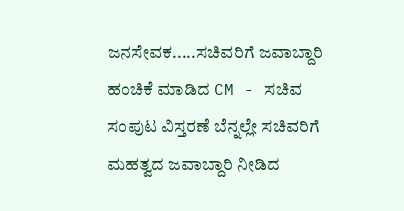ಜನಸೇವಕ.....ಸಚಿವರಿಗೆ ಜವಾಬ್ದಾರಿ ಹಂಚಿಕೆ ಮಾಡಿದ CM - ಸಚಿವ ಸಂಪುಟ ವಿಸ್ತರಣೆ ಬೆನ್ನಲ್ಲೇ ಸಚಿವರಿಗೆ ಮಹತ್ವದ ಜವಾಬ್ದಾರಿ ನೀಡಿದ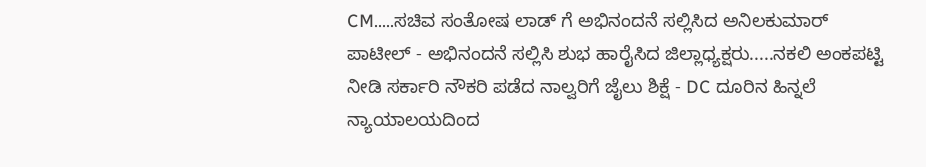CM.....ಸಚಿವ ಸಂತೋಷ ಲಾಡ್ ಗೆ ಅಭಿನಂದನೆ ಸಲ್ಲಿಸಿದ ಅನಿಲಕುಮಾರ್ ಪಾಟೀಲ್ - ಅಭಿನಂದನೆ ಸಲ್ಲಿಸಿ ಶುಭ ಹಾರೈಸಿದ ಜಿಲ್ಲಾಧ್ಯಕ್ಷರು.....ನಕಲಿ ಅಂಕಪಟ್ಟಿ ನೀಡಿ ಸರ್ಕಾರಿ ನೌಕರಿ ಪಡೆದ ನಾಲ್ವರಿಗೆ ಜೈಲು ಶಿಕ್ಷೆ - DC ದೂರಿನ ಹಿನ್ನಲೆ ನ್ಯಾಯಾಲಯದಿಂದ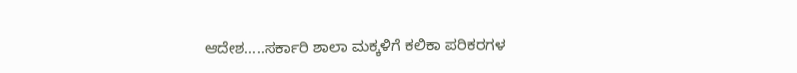ಆದೇಶ.....ಸರ್ಕಾರಿ ಶಾಲಾ ಮಕ್ಕಳಿಗೆ ಕಲಿಕಾ ಪರಿಕರಗಳ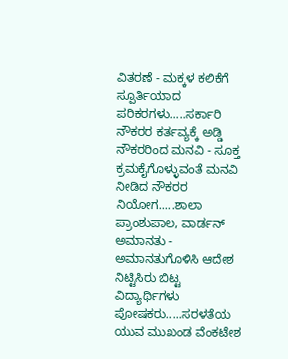ವಿತರಣೆ - ಮಕ್ಕಳ ಕಲಿಕೆಗೆ ಸ್ಪೂರ್ತಿಯಾದ ಪರಿಕರಗಳು.....ಸರ್ಕಾರಿ ನೌಕರರ ಕರ್ತವ್ಯಕ್ಕೆ ಅಡ್ಡಿ ನೌಕರರಿಂದ ಮನವಿ - ಸೂಕ್ತ ಕ್ರಮಕೈಗೊಳ್ಳುವಂತೆ ಮನವಿ ನೀಡಿದ ನೌಕರರ ನಿಯೋಗ.....ಶಾಲಾ ಪ್ರಾಂಶುಪಾಲ, ವಾರ್ಡನ್ ಅಮಾನತು - ಅಮಾನತುಗೊಳಿಸಿ ಆದೇಶ ನಿಟ್ಟಿಸಿರು ಬಿಟ್ಟ ವಿದ್ಯಾರ್ಥಿಗಳು ಪೋಷಕರು.....ಸರಳತೆಯ ಯುವ ಮುಖಂಡ ವೆಂಕಟೇಶ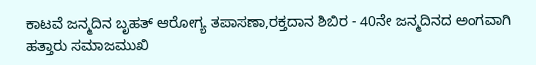ಕಾಟವೆ ಜನ್ಮದಿನ ಬೃಹತ್ ಆರೋಗ್ಯ ತಪಾಸಣಾ,ರಕ್ತದಾನ ಶಿಬಿರ - 40ನೇ ಜನ್ಮದಿನದ ಅಂಗವಾಗಿ ಹತ್ತಾರು ಸಮಾಜಮುಖಿ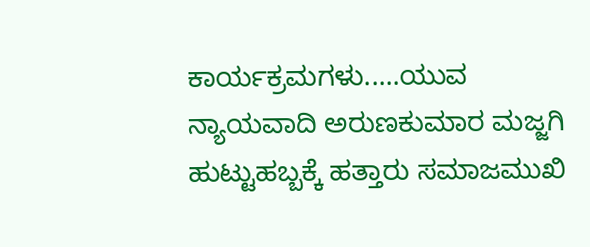ಕಾರ್ಯಕ್ರಮಗಳು.....ಯುವ ನ್ಯಾಯವಾದಿ ಅರುಣಕುಮಾರ ಮಜ್ಜಗಿ ಹುಟ್ಟುಹಬ್ಬಕ್ಕೆ ಹತ್ತಾರು ಸಮಾಜಮುಖಿ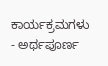ಕಾರ್ಯಕ್ರಮಗಳು - ಅರ್ಥಪೂರ್ಣ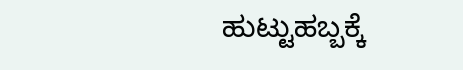ಹುಟ್ಟುಹಬ್ಬಕ್ಕೆ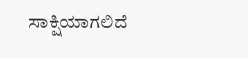ಸಾಕ್ಷಿಯಾಗಲಿದೆ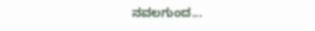ನವಲಗುಂದ...